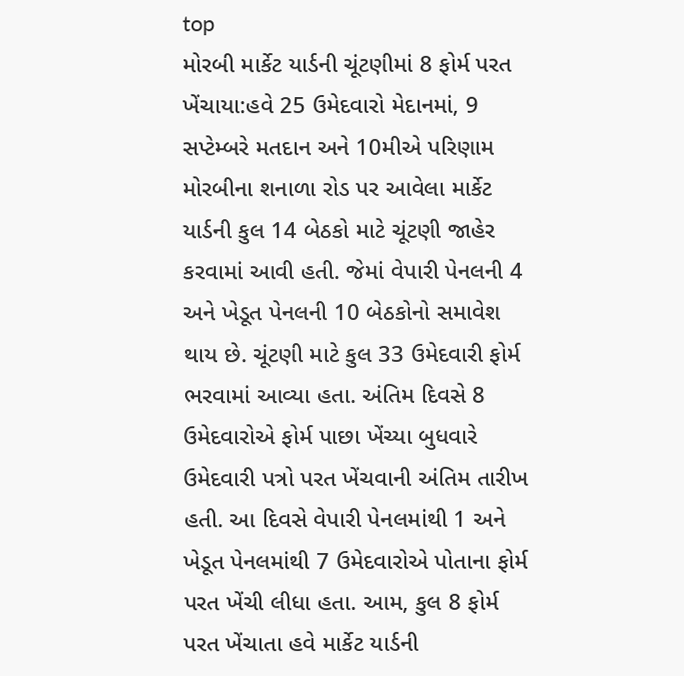top
મોરબી માર્કેટ યાર્ડની ચૂંટણીમાં 8 ફોર્મ પરત ખેંચાયા:હવે 25 ઉમેદવારો મેદાનમાં, 9 સપ્ટેમ્બરે મતદાન અને 10મીએ પરિણામ
મોરબીના શનાળા રોડ પર આવેલા માર્કેટ યાર્ડની કુલ 14 બેઠકો માટે ચૂંટણી જાહેર કરવામાં આવી હતી. જેમાં વેપારી પેનલની 4 અને ખેડૂત પેનલની 10 બેઠકોનો સમાવેશ થાય છે. ચૂંટણી માટે કુલ 33 ઉમેદવારી ફોર્મ ભરવામાં આવ્યા હતા. અંતિમ દિવસે 8 ઉમેદવારોએ ફોર્મ પાછા ખેંચ્યા બુધવારે ઉમેદવારી પત્રો પરત ખેંચવાની અંતિમ તારીખ હતી. આ દિવસે વેપારી પેનલમાંથી 1 અને ખેડૂત પેનલમાંથી 7 ઉમેદવારોએ પોતાના ફોર્મ પરત ખેંચી લીધા હતા. આમ, કુલ 8 ફોર્મ પરત ખેંચાતા હવે માર્કેટ યાર્ડની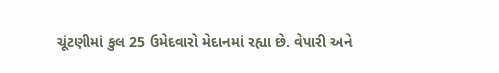ચૂંટણીમાં કુલ 25 ઉમેદવારો મેદાનમાં રહ્યા છે. વેપારી અને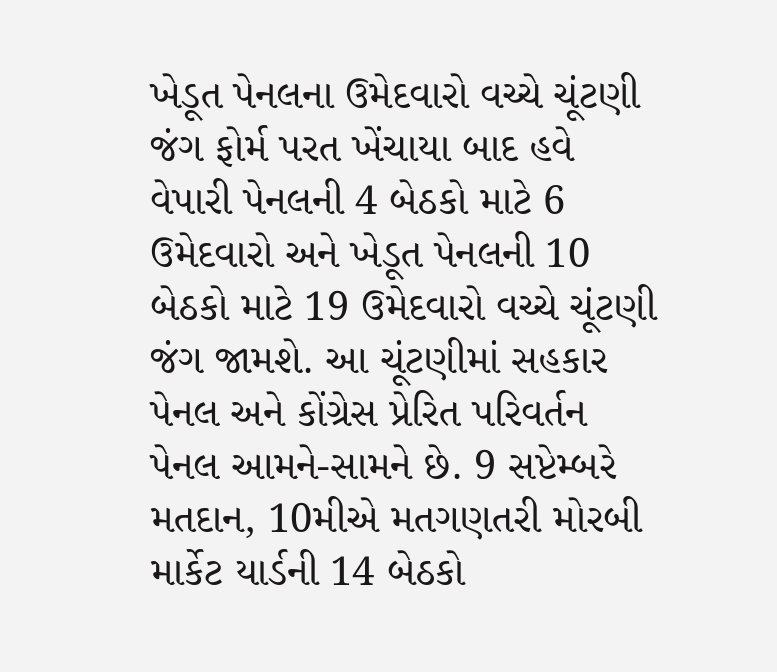ખેડૂત પેનલના ઉમેદવારો વચ્ચે ચૂંટણી જંગ ફોર્મ પરત ખેંચાયા બાદ હવે વેપારી પેનલની 4 બેઠકો માટે 6 ઉમેદવારો અને ખેડૂત પેનલની 10 બેઠકો માટે 19 ઉમેદવારો વચ્ચે ચૂંટણી જંગ જામશે. આ ચૂંટણીમાં સહકાર પેનલ અને કોંગ્રેસ પ્રેરિત પરિવર્તન પેનલ આમને-સામને છે. 9 સપ્ટેમ્બરે મતદાન, 10મીએ મતગણતરી મોરબી માર્કેટ યાર્ડની 14 બેઠકો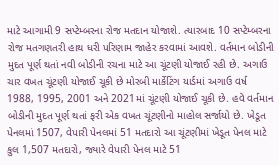માટે આગામી 9 સપ્ટેમ્બરના રોજ મતદાન યોજાશે. ત્યારબાદ 10 સપ્ટેમ્બરના રોજ મતગણતરી હાથ ધરી પરિણામ જાહેર કરવામાં આવશે. વર્તમાન બોડીની મુદત પૂર્ણ થતાં નવી બોડીની રચના માટે આ ચૂંટણી યોજાઈ રહી છે. અગાઉ ચાર વખત ચૂંટણી યોજાઈ ચૂકી છે મોરબી માર્કેટિંગ યાર્ડમાં અગાઉ વર્ષ 1988, 1995, 2001 અને 2021માં ચૂંટણી યોજાઈ ચૂકી છે. હવે વર્તમાન બોડીની મુદત પૂર્ણ થતાં ફરી એક વખત ચૂંટણીનો માહોલ સર્જાયો છે. ખેડૂત પેનલમાં 1507, વેપારી પેનલમાં 51 મતદારો આ ચૂંટણીમાં ખેડૂત પેનલ માટે કુલ 1,507 મતદારો, જ્યારે વેપારી પેનલ માટે 51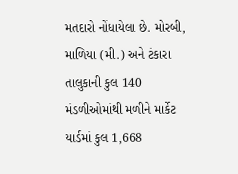મતદારો નોંધાયેલા છે. મોરબી, માળિયા (મી.) અને ટંકારા તાલુકાની કુલ 140 મંડળીઓમાંથી મળીને માર્કેટ યાર્ડમાં કુલ 1,668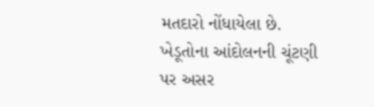મતદારો નોંધાયેલા છે. ખેડૂતોના આંદોલનની ચૂંટણી પર અસર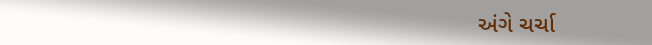અંગે ચર્ચા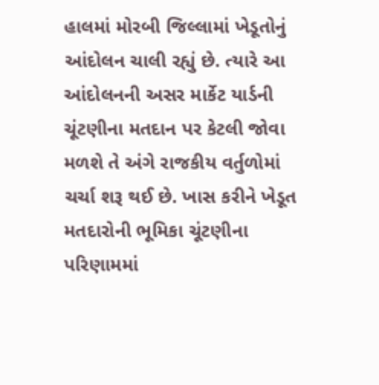હાલમાં મોરબી જિલ્લામાં ખેડૂતોનું આંદોલન ચાલી રહ્યું છે. ત્યારે આ આંદોલનની અસર માર્કેટ યાર્ડની ચૂંટણીના મતદાન પર કેટલી જોવા મળશે તે અંગે રાજકીય વર્તુળોમાં ચર્ચા શરૂ થઈ છે. ખાસ કરીને ખેડૂત મતદારોની ભૂમિકા ચૂંટણીના પરિણામમાં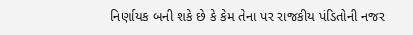નિર્ણાયક બની શકે છે કે કેમ તેના પર રાજકીય પંડિતોની નજર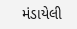મંડાયેલી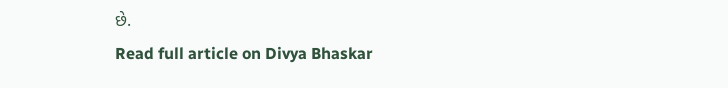છે.
Read full article on Divya Bhaskar